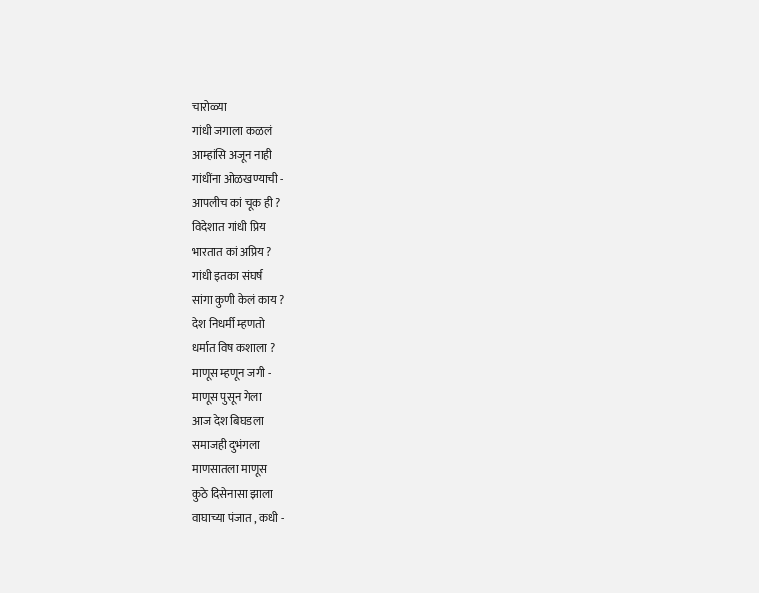चारोळ्या
गांधी जगाला कळलं
आम्हांसि अजून नाही
गांधींना ओळखण्याची -
आपलीच कां चूक ही ?
विदेशात गांधी प्रिय
भारतात कां अप्रिय ?
गांधी इतका संघर्ष
सांगा कुणी केलं काय ?
देश निधर्मी म्हणतो
धर्मात विष कशाला ?
माणूस म्हणून जगी -
माणूस पुसून गेला
आज देश बिघडला
समाजही दुभंगला
माणसातला माणूस
कुठे दिसेनासा झाला
वाघाच्या पंजात , कधी -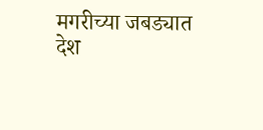मगरीच्या जबड्यात
देश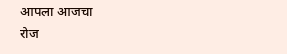आपला आजचा
रोज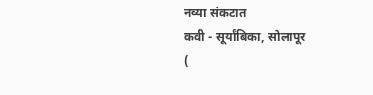नव्या संकटात
कवी - सूर्यांबिका, सोलापूर
(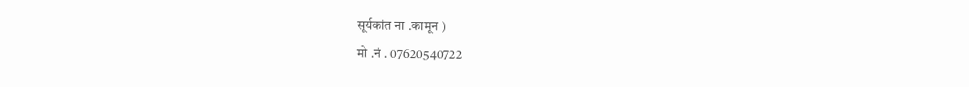सूर्यकांत ना .कामून )
मो .नं . 07620540722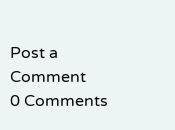Post a Comment
0 Comments